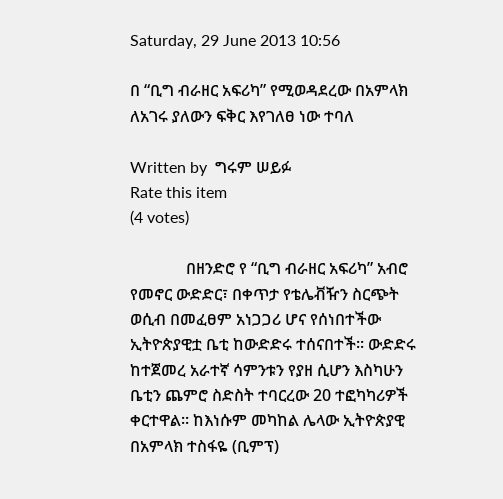Saturday, 29 June 2013 10:56

በ “ቢግ ብራዘር አፍሪካ” የሚወዳደረው በአምላክ ለአገሩ ያለውን ፍቅር እየገለፀ ነው ተባለ

Written by  ግሩም ሠይፉ
Rate this item
(4 votes)

              በዘንድሮ የ “ቢግ ብራዘር አፍሪካ” አብሮ የመኖር ውድድር፣ በቀጥታ የቴሌቭዥን ስርጭት ወሲብ በመፈፀም አነጋጋሪ ሆና የሰነበተችው ኢትዮጵያዊቷ ቤቲ ከውድድሩ ተሰናበተች፡፡ ውድድሩ ከተጀመረ አራተኛ ሳምንቱን የያዘ ሲሆን እስካሁን ቤቲን ጨምሮ ስድስት ተባርረው 20 ተፎካካሪዎች ቀርተዋል፡፡ ከእነሱም መካከል ሌላው ኢትዮጵያዊ በአምላክ ተስፋዬ (ቢምፕ)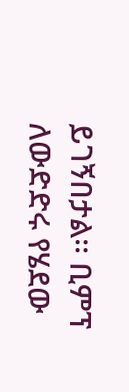ይገኝበታል፡፡ ቢምፕ ለውድድሩ የሄደው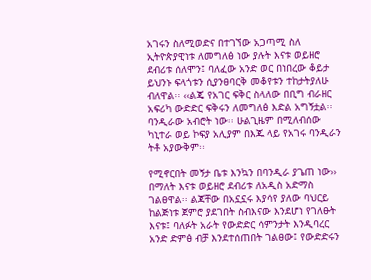አገሩን ስለሚወድና በተገኘው አጋጣሚ ስለ ኢትዮጵያዊነቱ ለመግለፅ ነው ያሉት እናቱ ወይዘሮ ደብሪቱ ሰለሞን፤ ባለፈው አንድ ወር በነበረው ቆይታ ይህንኑ ፍላጎቱን ሲያንፀባርቅ መቆየቱን ተከታትያለሁ ብለዋል፡፡ ‹‹ልጄ የአገር ፍቅር ስላለው በቢግ ብራዘር አፍሪካ ውድድር ፍቅሩን ለመግለፅ እድል አግኝቷል፡፡ ባንዲራው አብሮት ነው፡፡ ሁልጊዜም በሚለብሰው ካኒተራ ወይ ኮፍያ አሊያም በእጁ ላይ የአገሩ ባንዲራን ትቶ አያውቅም፡፡

የሚኖርበት መኝታ ቤቱ እንኳን በባንዲራ ያጌጠ ነው›› በማለት እናቱ ወይዘሮ ደብሪቱ ለአዲስ አድማስ ገልፀዋል፡፡ ልጃቸው በአኗኗሩ እያሳየ ያለው ባህርይ ከልጅነቱ ጀምሮ ያደገበት ስብእናው እንደሆነ የገለፁት እናቱ፤ ባለፉት አራት የውድድር ሳምንታት እንዲባረር አንድ ድምፅ ብቻ እንደተሰጠበት ገልፀው፤ የውድድሩን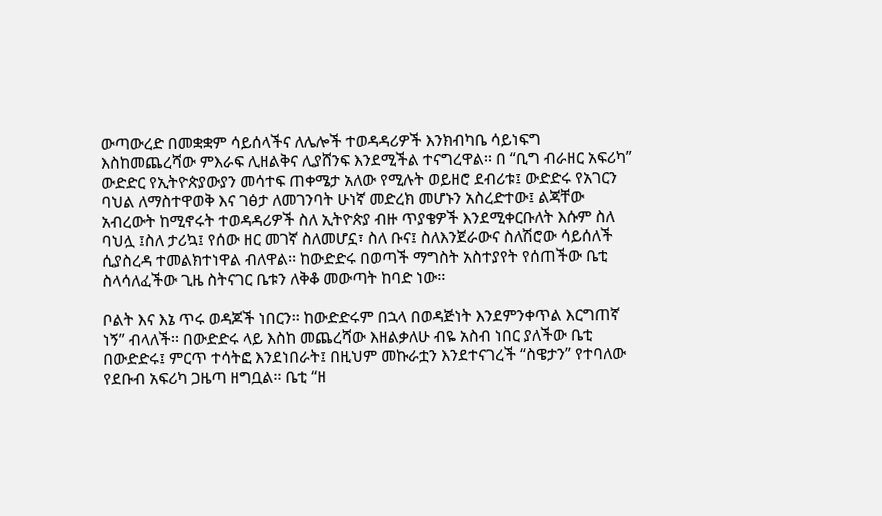ውጣውረድ በመቋቋም ሳይሰላችና ለሌሎች ተወዳዳሪዎች እንክብካቤ ሳይነፍግ እስከመጨረሻው ምእራፍ ሊዘልቅና ሊያሸንፍ እንደሚችል ተናግረዋል፡፡ በ “ቢግ ብራዘር አፍሪካ” ውድድር የኢትዮጵያውያን መሳተፍ ጠቀሜታ አለው የሚሉት ወይዘሮ ደብሪቱ፤ ውድድሩ የአገርን ባህል ለማስተዋወቅ እና ገፅታ ለመገንባት ሁነኛ መድረክ መሆኑን አስረድተው፤ ልጃቸው አብረውት ከሚኖሩት ተወዳዳሪዎች ስለ ኢትዮጵያ ብዙ ጥያቄዎች እንደሚቀርቡለት እሱም ስለ ባህሏ ፤ስለ ታሪኳ፤ የሰው ዘር መገኛ ስለመሆኗ፣ ስለ ቡና፤ ስለእንጀራውና ስለሽሮው ሳይሰለች ሲያስረዳ ተመልክተነዋል ብለዋል፡፡ ከውድድሩ በወጣች ማግስት አስተያየት የሰጠችው ቤቲ ስላሳለፈችው ጊዜ ስትናገር ቤቱን ለቅቆ መውጣት ከባድ ነው፡፡

ቦልት እና እኔ ጥሩ ወዳጆች ነበርን፡፡ ከውድድሩም በኋላ በወዳጅነት እንደምንቀጥል እርግጠኛ ነኝ” ብላለች፡፡ በውድድሩ ላይ እስከ መጨረሻው እዘልቃለሁ ብዬ አስብ ነበር ያለችው ቤቲ በውድድሩ፤ ምርጥ ተሳትፎ እንደነበራት፤ በዚህም መኩራቷን እንደተናገረች “ስዌታን” የተባለው የደቡብ አፍሪካ ጋዜጣ ዘግቧል፡፡ ቤቲ “ዘ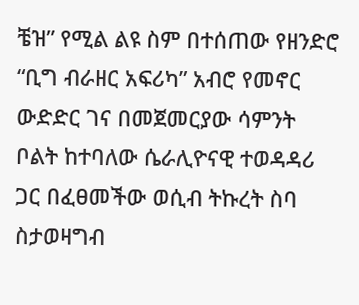ቼዝ” የሚል ልዩ ስም በተሰጠው የዘንድሮ “ቢግ ብራዘር አፍሪካ” አብሮ የመኖር ውድድር ገና በመጀመርያው ሳምንት ቦልት ከተባለው ሴራሊዮናዊ ተወዳዳሪ ጋር በፈፀመችው ወሲብ ትኩረት ስባ ስታወዛግብ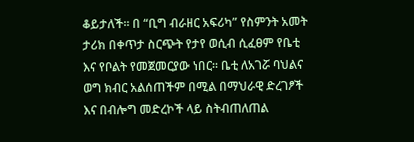ቆይታለች፡፡ በ “ቢግ ብራዘር አፍሪካ” የስምንት አመት ታሪክ በቀጥታ ስርጭት የታየ ወሲብ ሲፈፀም የቤቲ እና የቦልት የመጀመርያው ነበር፡፡ ቤቲ ለአገሯ ባህልና ወግ ክብር አልሰጠችም በሚል በማህራዊ ድረገፆች እና በብሎግ መድረኮች ላይ ስትብጠለጠል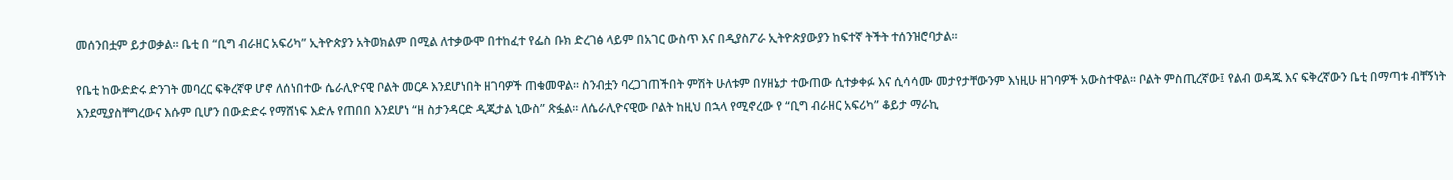መሰንበቷም ይታወቃል፡፡ ቤቲ በ “ቢግ ብራዘር አፍሪካ” ኢትዮጵያን አትወክልም በሚል ለተቃውሞ በተከፈተ የፌስ ቡክ ድረገፅ ላይም በአገር ውስጥ እና በዲያስፖራ ኢትዮጵያውያን ከፍተኛ ትችት ተሰንዝሮባታል፡፡

የቤቲ ከውድድሩ ድንገት መባረር ፍቅረኛዋ ሆኖ ለሰነበተው ሴራሊዮናዊ ቦልት መርዶ እንደሆነበት ዘገባዎች ጠቁመዋል፡፡ ስንብቷን ባረጋገጠችበት ምሽት ሁለቱም በሃዘኔታ ተውጠው ሲተቃቀፉ እና ሲሳሳሙ መታየታቸውንም እነዚሁ ዘገባዎች አውስተዋል፡፡ ቦልት ምስጢረኛው፤ የልብ ወዳጁ እና ፍቅረኛውን ቤቲ በማጣቱ ብቸኝነት እንደሚያስቸግረውና እሱም ቢሆን በውድድሩ የማሸነፍ እድሉ የጠበበ እንደሆነ “ዘ ስታንዳርድ ዲጂታል ኒውስ” ጽፏል፡፡ ለሴራሊዮናዊው ቦልት ከዚህ በኋላ የሚኖረው የ “ቢግ ብራዘር አፍሪካ” ቆይታ ማራኪ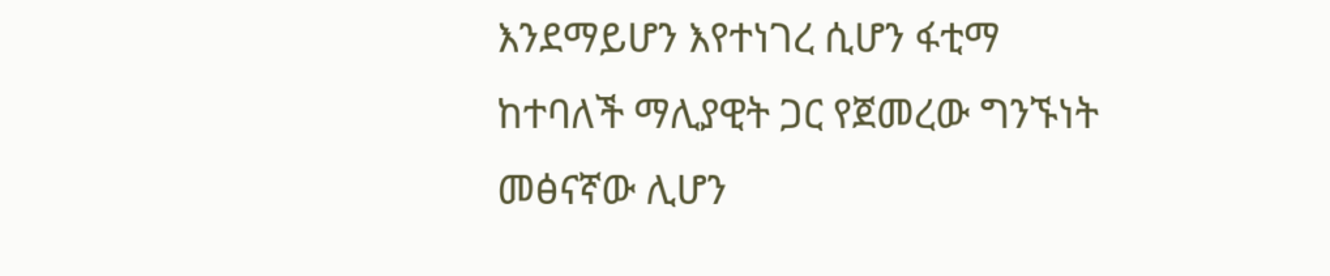እንደማይሆን እየተነገረ ሲሆን ፋቲማ ከተባለች ማሊያዊት ጋር የጀመረው ግንኙነት መፅናኛው ሊሆን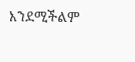እንደሚችልም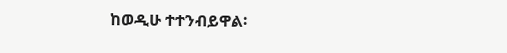ከወዲሁ ተተንብይዋል፡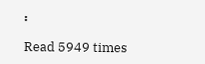፡

Read 5949 times